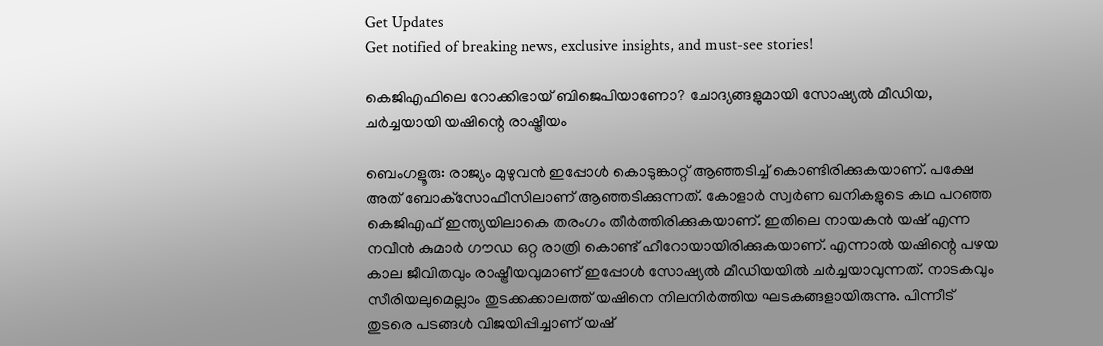Get Updates
Get notified of breaking news, exclusive insights, and must-see stories!

കെജിഎഫിലെ റോക്കിഭായ് ബിജെപിയാണോ? ചോദ്യങ്ങളുമായി സോഷ്യല്‍ മീഡിയ, ചര്‍ച്ചയായി യഷിന്റെ രാഷ്ട്രീയം

ബെംഗളൂരു: രാജ്യം മുഴുവന്‍ ഇപ്പോള്‍ കൊടുങ്കാറ്റ് ആഞ്ഞടിച്ച് കൊണ്ടിരിക്കുകയാണ്. പക്ഷേ അത് ബോക്‌സോഫീസിലാണ് ആഞ്ഞടിക്കുന്നത്. കോളാര്‍ സ്വര്‍ണ ഖനികളുടെ കഥ പറഞ്ഞ കെജിഎഫ് ഇന്ത്യയിലാകെ തരംഗം തീര്‍ത്തിരിക്കുകയാണ്. ഇതിലെ നായകന്‍ യഷ് എന്ന നവീന്‍ കുമാര്‍ ഗൗഡ ഒറ്റ രാത്രി കൊണ്ട് ഹീറോയായിരിക്കുകയാണ്. എന്നാല്‍ യഷിന്റെ പഴയ കാല ജീവിതവും രാഷ്ട്രീയവുമാണ് ഇപ്പോള്‍ സോഷ്യല്‍ മീഡിയയില്‍ ചര്‍ച്ചയാവുന്നത്. നാടകവും സീരിയലുമെല്ലാം തുടക്കക്കാലത്ത് യഷിനെ നിലനിര്‍ത്തിയ ഘടകങ്ങളായിരുന്നു. പിന്നീട് തുടരെ പടങ്ങള്‍ വിജയിപ്പിച്ചാണ് യഷ്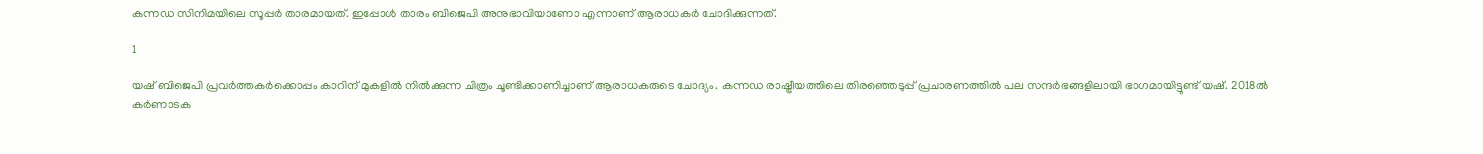കന്നഡ സിനിമയിലെ സൂപ്പര്‍ താരമായത്. ഇപ്പോള്‍ താരം ബിജെപി അനുഭാവിയാണോ എന്നാണ് ആരാധകര്‍ ചോദിക്കുന്നത്.

1

യഷ് ബിജെപി പ്രവര്‍ത്തകര്‍ക്കൊപ്പം കാറിന് മുകളില്‍ നില്‍ക്കുന്ന ചിത്രം ചൂണ്ടിക്കാണിച്ചാണ് ആരാധകരുടെ ചോദ്യം. കന്നഡ രാഷ്ട്രീയത്തിലെ തിരഞ്ഞെടുപ്പ് പ്രചാരണത്തില്‍ പല സന്ദര്‍ഭങ്ങളിലായി ഭാഗമായിട്ടുണ്ട് യഷ്. 2018ല്‍ കര്‍ണാടക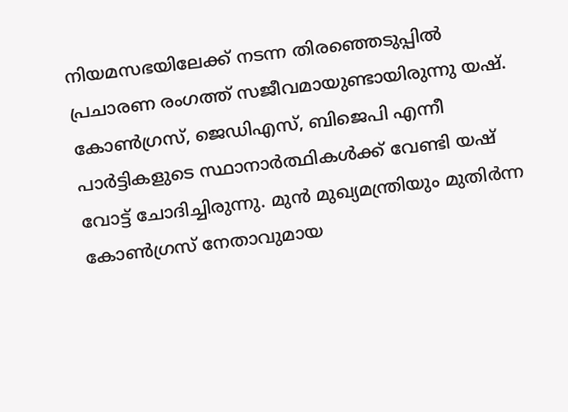നിയമസഭയിലേക്ക് നടന്ന തിരഞ്ഞെടുപ്പില്‍ പ്രചാരണ രംഗത്ത് സജീവമായുണ്ടായിരുന്നു യഷ്. കോണ്‍ഗ്രസ്, ജെഡിഎസ്, ബിജെപി എന്നീ പാര്‍ട്ടികളുടെ സ്ഥാനാര്‍ത്ഥികള്‍ക്ക് വേണ്ടി യഷ് വോട്ട് ചോദിച്ചിരുന്നു. മുന്‍ മുഖ്യമന്ത്രിയും മുതിര്‍ന്ന കോണ്‍ഗ്രസ് നേതാവുമായ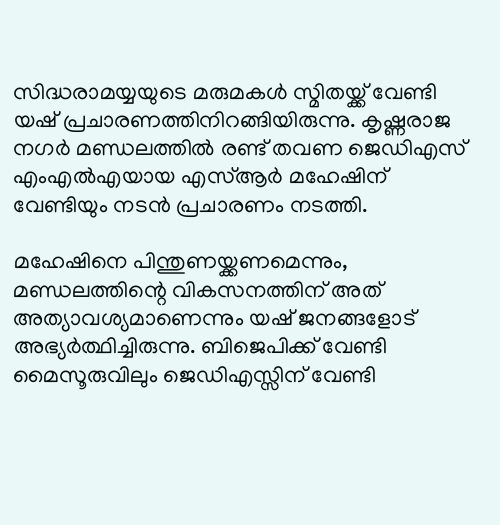സിദ്ധരാമയ്യയുടെ മരുമകള്‍ സ്മിതയ്ക്ക് വേണ്ടി യഷ് പ്രചാരണത്തിനിറങ്ങിയിരുന്നു. കൃഷ്ണരാജ നഗര്‍ മണ്ഡലത്തില്‍ രണ്ട് തവണ ജെഡിഎസ് എംഎല്‍എയായ എസ്ആര്‍ മഹേഷിന് വേണ്ടിയും നടന്‍ പ്രചാരണം നടത്തി.

മഹേഷിനെ പിന്തുണയ്ക്കണമെന്നും, മണ്ഡലത്തിന്റെ വികസനത്തിന് അത് അത്യാവശ്യമാണെന്നും യഷ് ജനങ്ങളോട് അഭ്യര്‍ത്ഥിച്ചിരുന്നു. ബിജെപിക്ക് വേണ്ടി മൈസൂരുവിലും ജെഡിഎസ്സിന് വേണ്ടി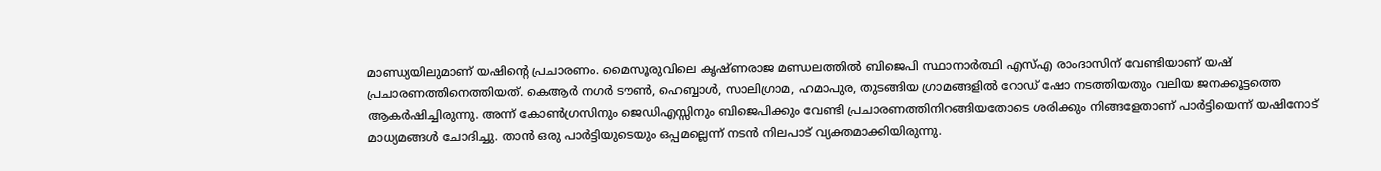മാണ്ഡ്യയിലുമാണ് യഷിന്റെ പ്രചാരണം. മൈസൂരുവിലെ കൃഷ്ണരാജ മണ്ഡലത്തില്‍ ബിജെപി സ്ഥാനാര്‍ത്ഥി എസ്എ രാംദാസിന് വേണ്ടിയാണ് യഷ് പ്രചാരണത്തിനെത്തിയത്. കെആര്‍ നഗര്‍ ടൗണ്‍, ഹെബ്ബാള്‍, സാലിഗ്രാമ, ഹമാപുര, തുടങ്ങിയ ഗ്രാമങ്ങളില്‍ റോഡ് ഷോ നടത്തിയതും വലിയ ജനക്കൂട്ടത്തെ ആകര്‍ഷിച്ചിരുന്നു. അന്ന് കോണ്‍ഗ്രസിനും ജെഡിഎസ്സിനും ബിജെപിക്കും വേണ്ടി പ്രചാരണത്തിനിറങ്ങിയതോടെ ശരിക്കും നിങ്ങളേതാണ് പാര്‍ട്ടിയെന്ന് യഷിനോട് മാധ്യമങ്ങള്‍ ചോദിച്ചു. താന്‍ ഒരു പാര്‍ട്ടിയുടെയും ഒപ്പമല്ലെന്ന് നടന്‍ നിലപാട് വ്യക്തമാക്കിയിരുന്നു.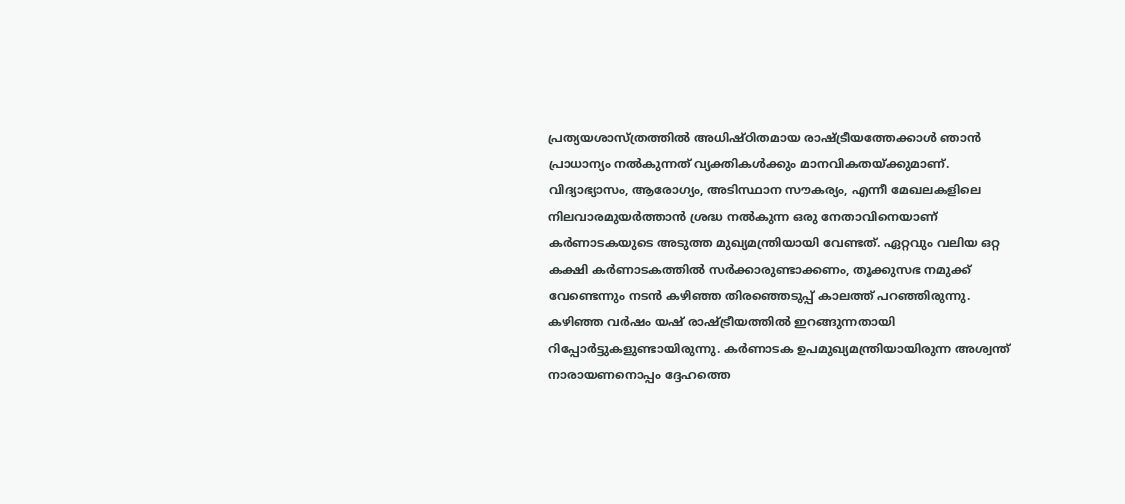പ്രത്യയശാസ്ത്രത്തില്‍ അധിഷ്ഠിതമായ രാഷ്ട്രീയത്തേക്കാള്‍ ഞാന്‍ പ്രാധാന്യം നല്‍കുന്നത് വ്യക്തികള്‍ക്കും മാനവികതയ്ക്കുമാണ്. വിദ്യാഭ്യാസം, ആരോഗ്യം, അടിസ്ഥാന സൗകര്യം, എന്നീ മേഖലകളിലെ നിലവാരമുയര്‍ത്താന്‍ ശ്രദ്ധ നല്‍കുന്ന ഒരു നേതാവിനെയാണ് കര്‍ണാടകയുടെ അടുത്ത മുഖ്യമന്ത്രിയായി വേണ്ടത്. ഏറ്റവും വലിയ ഒറ്റ കക്ഷി കര്‍ണാടകത്തില്‍ സര്‍ക്കാരുണ്ടാക്കണം, തൂക്കുസഭ നമുക്ക് വേണ്ടെന്നും നടന്‍ കഴിഞ്ഞ തിരഞ്ഞെടുപ്പ് കാലത്ത് പറഞ്ഞിരുന്നു. കഴിഞ്ഞ വര്‍ഷം യഷ് രാഷ്ട്രീയത്തില്‍ ഇറങ്ങുന്നതായി റിപ്പോര്‍ട്ടുകളുണ്ടായിരുന്നു. കര്‍ണാടക ഉപമുഖ്യമന്ത്രിയായിരുന്ന അശ്വന്ത് നാരായണനൊപ്പം ദ്ദേഹത്തെ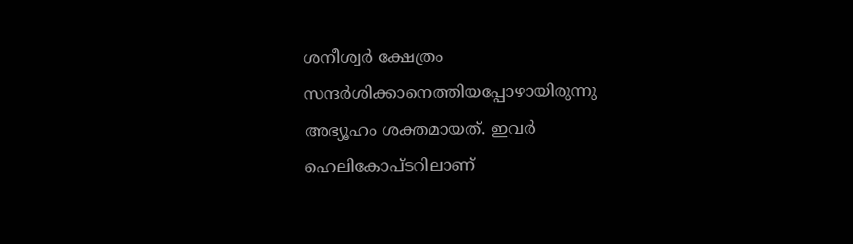ശനീശ്വര്‍ ക്ഷേത്രം സന്ദര്‍ശിക്കാനെത്തിയപ്പോഴായിരുന്നു അഭ്യൂഹം ശക്തമായത്. ഇവര്‍ ഹെലികോപ്ടറിലാണ്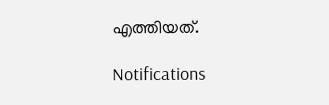എത്തിയത്.

Notifications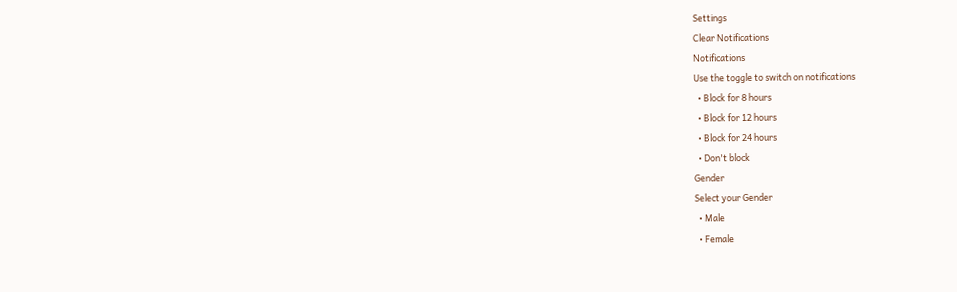Settings
Clear Notifications
Notifications
Use the toggle to switch on notifications
  • Block for 8 hours
  • Block for 12 hours
  • Block for 24 hours
  • Don't block
Gender
Select your Gender
  • Male
  • Female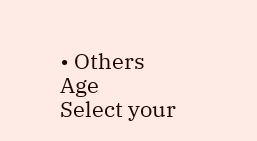• Others
Age
Select your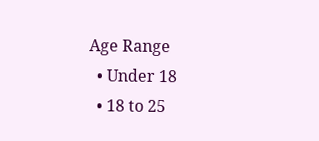Age Range
  • Under 18
  • 18 to 25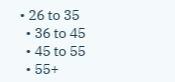• 26 to 35
  • 36 to 45
  • 45 to 55
  • 55+